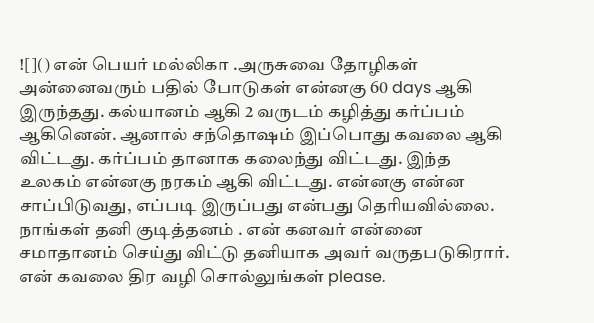![]() என் பெயர் மல்லிகா .அருசுவை தோழிகள் அன்னைவரும் பதில் போடுகள் என்னகு 60 days ஆகி இருந்தது. கல்யானம் ஆகி 2 வருடம் கழித்து கர்ப்பம் ஆகினென். ஆனால் சந்தொஷம் இப்பொது கவலை ஆகி விட்டது. கர்ப்பம் தானாக கலைந்து விட்டது. இந்த உலகம் என்னகு நரகம் ஆகி விட்டது. என்னகு என்ன சாப்பிடுவது, எப்படி இருப்பது என்பது தெரியவில்லை. நாங்கள் தனி குடித்தனம் . என் கனவர் என்னை சமாதானம் செய்து விட்டு தனியாக அவர் வருதபடுகிரார். என் கவலை திர வழி சொல்லுங்கள் please.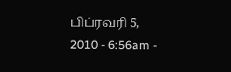பிப்ரவரி 5, 2010 - 6:56am -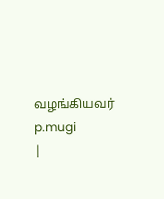வழங்கியவர் p.mugi
|